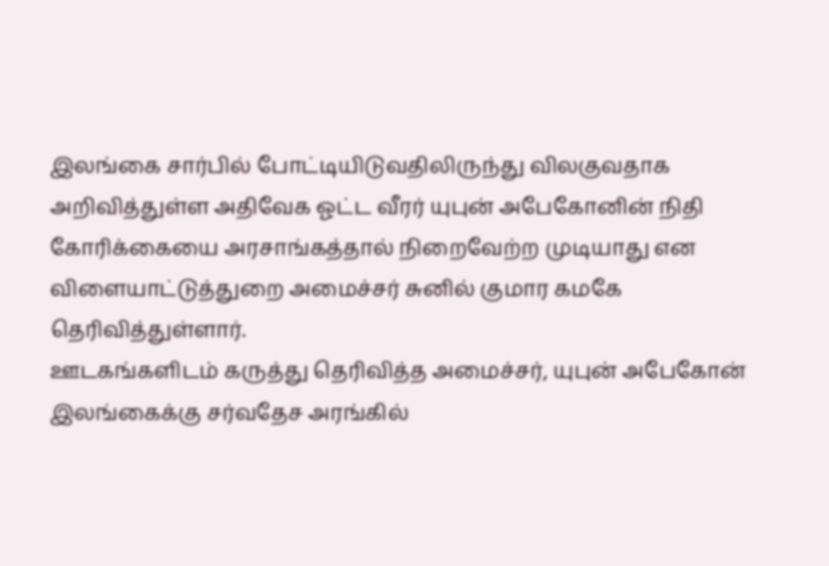இலங்கை சார்பில் போட்டியிடுவதிலிருந்து விலகுவதாக அறிவித்துள்ள அதிவேக ஓட்ட வீரர் யுபுன் அபேகோனின் நிதி கோரிக்கையை அரசாங்கத்தால் நிறைவேற்ற முடியாது என விளையாட்டுத்துறை அமைச்சர் சுனில் குமார கமகே தெரிவித்துள்ளார்.
ஊடகங்களிடம் கருத்து தெரிவித்த அமைச்சர், யுபுன் அபேகோன் இலங்கைக்கு சர்வதேச அரங்கில்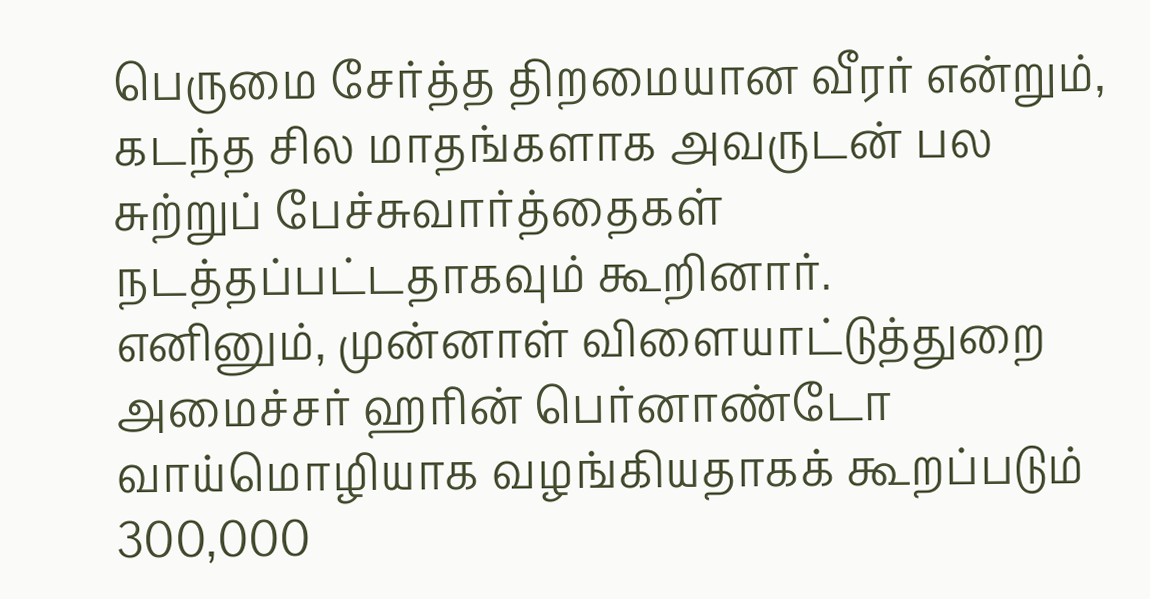பெருமை சேர்த்த திறமையான வீரர் என்றும், கடந்த சில மாதங்களாக அவருடன் பல சுற்றுப் பேச்சுவார்த்தைகள் நடத்தப்பட்டதாகவும் கூறினார்.
எனினும், முன்னாள் விளையாட்டுத்துறை அமைச்சர் ஹரின் பெர்னாண்டோ வாய்மொழியாக வழங்கியதாகக் கூறப்படும் 300,000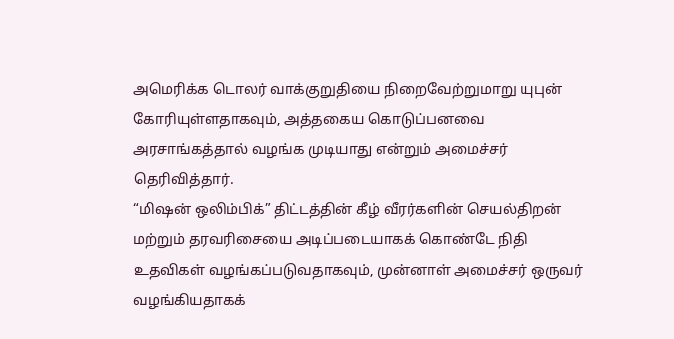அமெரிக்க டொலர் வாக்குறுதியை நிறைவேற்றுமாறு யுபுன் கோரியுள்ளதாகவும், அத்தகைய கொடுப்பனவை அரசாங்கத்தால் வழங்க முடியாது என்றும் அமைச்சர் தெரிவித்தார்.
“மிஷன் ஒலிம்பிக்” திட்டத்தின் கீழ் வீரர்களின் செயல்திறன் மற்றும் தரவரிசையை அடிப்படையாகக் கொண்டே நிதி உதவிகள் வழங்கப்படுவதாகவும், முன்னாள் அமைச்சர் ஒருவர் வழங்கியதாகக்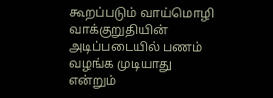கூறப்படும் வாய்மொழி வாக்குறுதியின் அடிப்படையில் பணம் வழங்க முடியாது என்றும்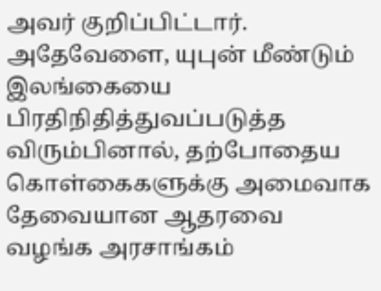அவர் குறிப்பிட்டார்.
அதேவேளை, யுபுன் மீண்டும் இலங்கையை பிரதிநிதித்துவப்படுத்த விரும்பினால், தற்போதைய கொள்கைகளுக்கு அமைவாக தேவையான ஆதரவை வழங்க அரசாங்கம்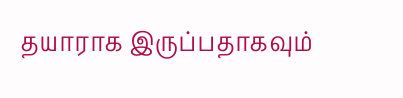தயாராக இருப்பதாகவும்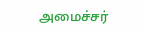அமைச்சர்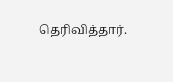தெரிவித்தார்.